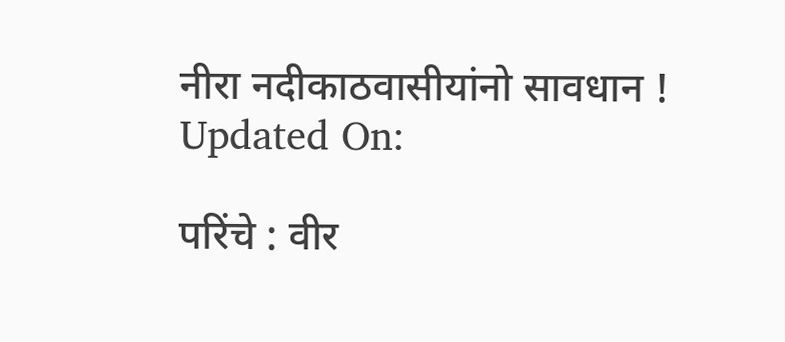नीरा नदीकाठवासीयांनो सावधान !
Updated On:

परिंचे : वीर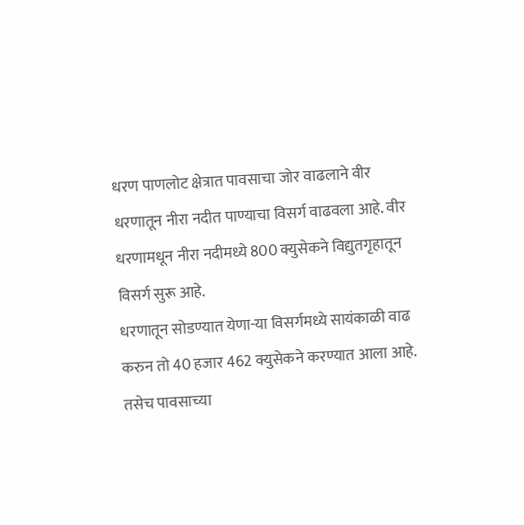धरण पाणलोट क्षेत्रात पावसाचा जोर वाढलाने वीर धरणातून नीरा नदीत पाण्याचा विसर्ग वाढवला आहे. वीर धरणामधून नीरा नदीमध्ये 800 क्युसेकने विद्युतगृहातून विसर्ग सुरू आहे.
धरणातून सोडण्यात येणा-या विसर्गमध्ये सायंकाळी वाढ करुन तो 40 हजार 462 क्युसेकने करण्यात आला आहे. तसेच पावसाच्या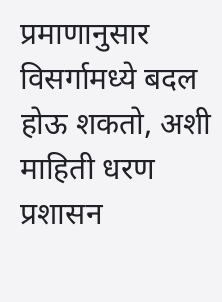प्रमाणानुसार विसर्गामध्ये बदल होऊ शकतो, अशी माहिती धरण प्रशासन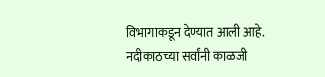विभागाकडून देण्यात आली आहे. नदीकाठच्या सर्वांनी काळजी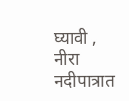घ्यावी , नीरा नदीपात्रात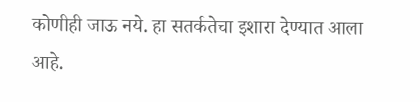कोणीही जाऊ नये. हा सतर्कतेचा इशारा देण्यात आला आहे.